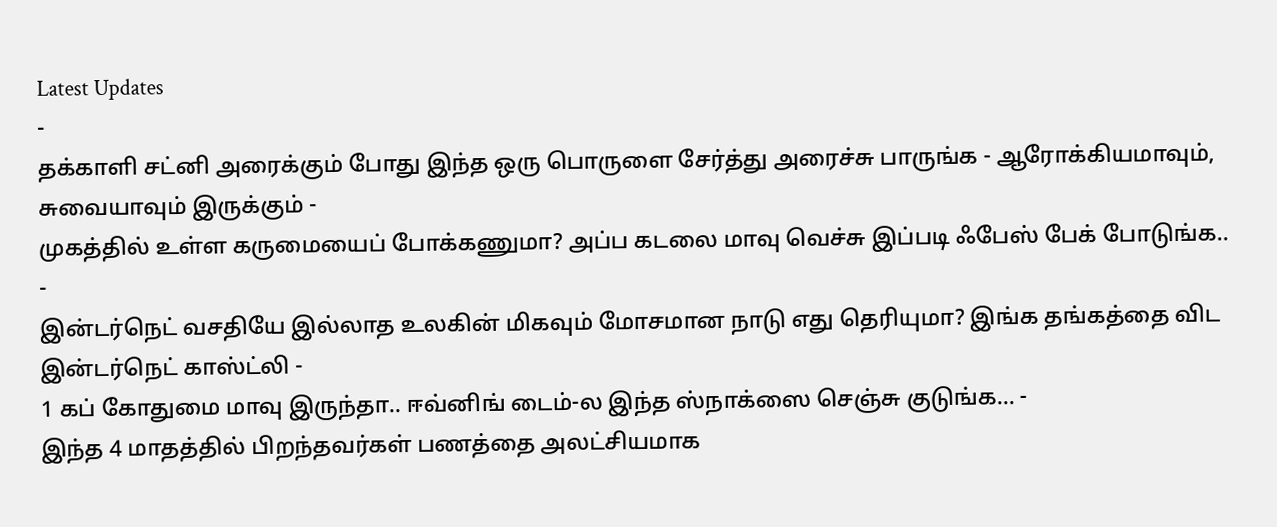Latest Updates
-
தக்காளி சட்னி அரைக்கும் போது இந்த ஒரு பொருளை சேர்த்து அரைச்சு பாருங்க - ஆரோக்கியமாவும், சுவையாவும் இருக்கும் -
முகத்தில் உள்ள கருமையைப் போக்கணுமா? அப்ப கடலை மாவு வெச்சு இப்படி ஃபேஸ் பேக் போடுங்க.. -
இன்டர்நெட் வசதியே இல்லாத உலகின் மிகவும் மோசமான நாடு எது தெரியுமா? இங்க தங்கத்தை விட இன்டர்நெட் காஸ்ட்லி -
1 கப் கோதுமை மாவு இருந்தா.. ஈவ்னிங் டைம்-ல இந்த ஸ்நாக்ஸை செஞ்சு குடுங்க... -
இந்த 4 மாதத்தில் பிறந்தவர்கள் பணத்தை அலட்சியமாக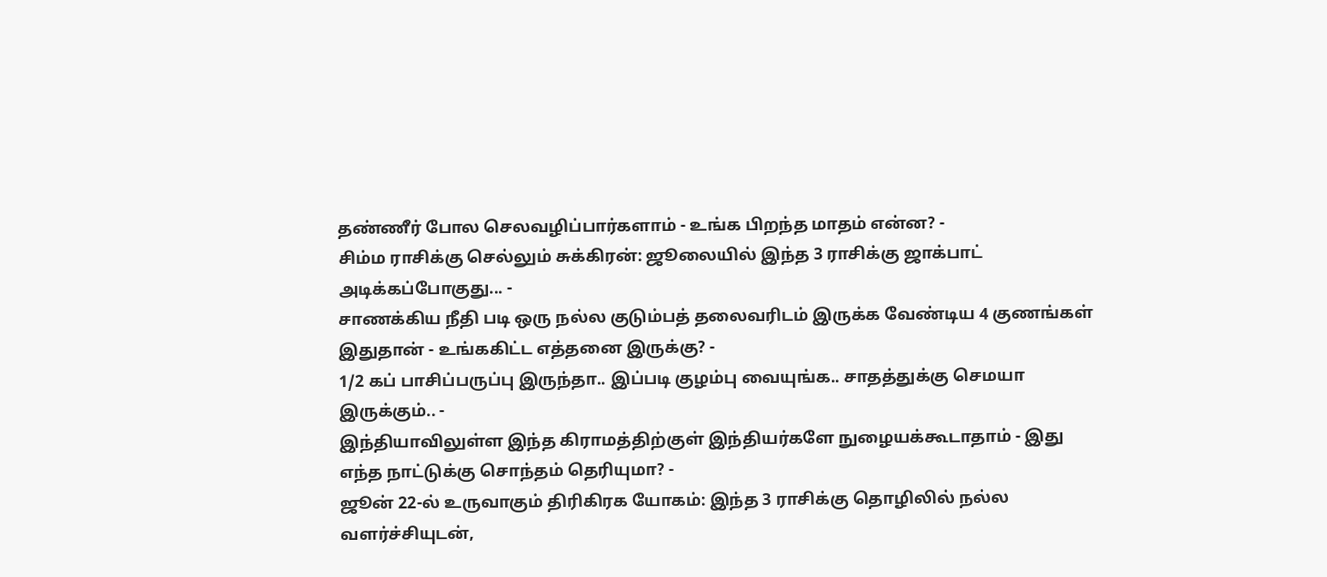தண்ணீர் போல செலவழிப்பார்களாம் - உங்க பிறந்த மாதம் என்ன? -
சிம்ம ராசிக்கு செல்லும் சுக்கிரன்: ஜூலையில் இந்த 3 ராசிக்கு ஜாக்பாட் அடிக்கப்போகுது... -
சாணக்கிய நீதி படி ஒரு நல்ல குடும்பத் தலைவரிடம் இருக்க வேண்டிய 4 குணங்கள் இதுதான் - உங்ககிட்ட எத்தனை இருக்கு? -
1/2 கப் பாசிப்பருப்பு இருந்தா.. இப்படி குழம்பு வையுங்க.. சாதத்துக்கு செமயா இருக்கும்.. -
இந்தியாவிலுள்ள இந்த கிராமத்திற்குள் இந்தியர்களே நுழையக்கூடாதாம் - இது எந்த நாட்டுக்கு சொந்தம் தெரியுமா? -
ஜூன் 22-ல் உருவாகும் திரிகிரக யோகம்: இந்த 3 ராசிக்கு தொழிலில் நல்ல வளர்ச்சியுடன்,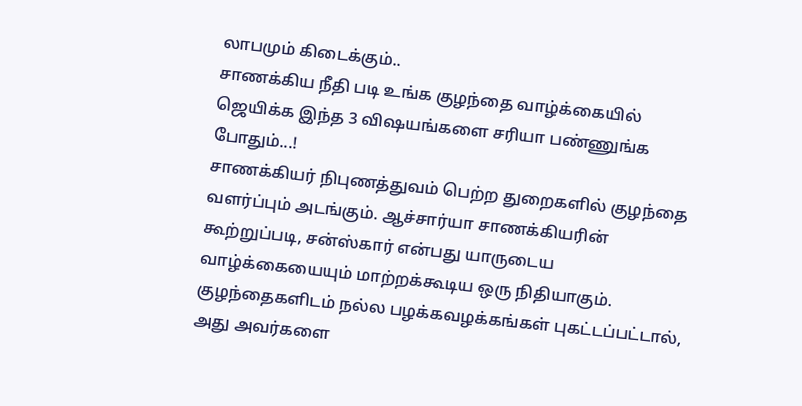லாபமும் கிடைக்கும்..
சாணக்கிய நீதி படி உங்க குழந்தை வாழ்க்கையில் ஜெயிக்க இந்த 3 விஷயங்களை சரியா பண்ணுங்க போதும்...!
சாணக்கியர் நிபுணத்துவம் பெற்ற துறைகளில் குழந்தை வளர்ப்பும் அடங்கும். ஆச்சார்யா சாணக்கியரின் கூற்றுப்படி, சன்ஸ்கார் என்பது யாருடைய வாழ்க்கையையும் மாற்றக்கூடிய ஒரு நிதியாகும். குழந்தைகளிடம் நல்ல பழக்கவழக்கங்கள் புகட்டப்பட்டால், அது அவர்களை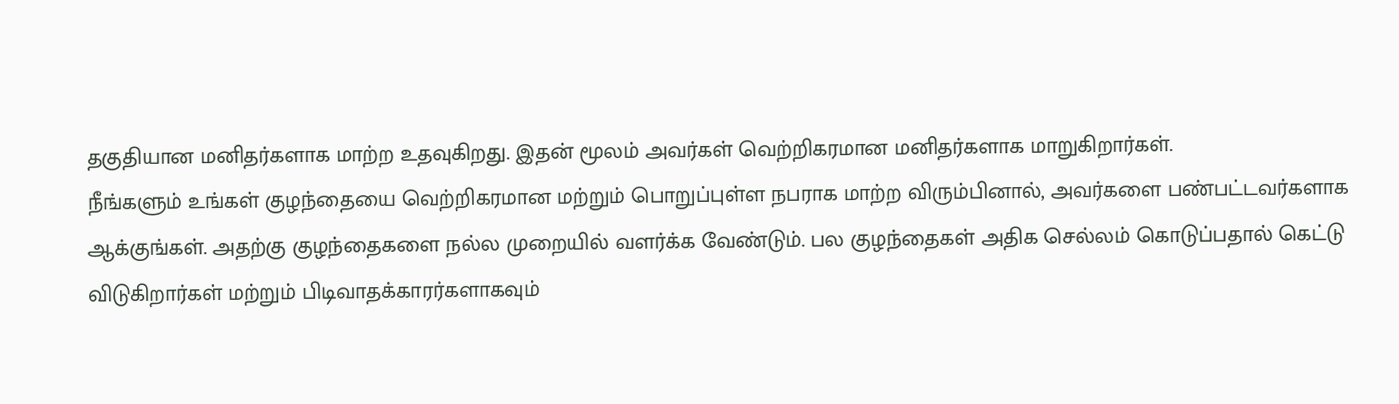தகுதியான மனிதர்களாக மாற்ற உதவுகிறது. இதன் மூலம் அவர்கள் வெற்றிகரமான மனிதர்களாக மாறுகிறார்கள்.
நீங்களும் உங்கள் குழந்தையை வெற்றிகரமான மற்றும் பொறுப்புள்ள நபராக மாற்ற விரும்பினால், அவர்களை பண்பட்டவர்களாக ஆக்குங்கள். அதற்கு குழந்தைகளை நல்ல முறையில் வளர்க்க வேண்டும். பல குழந்தைகள் அதிக செல்லம் கொடுப்பதால் கெட்டு விடுகிறார்கள் மற்றும் பிடிவாதக்காரர்களாகவும்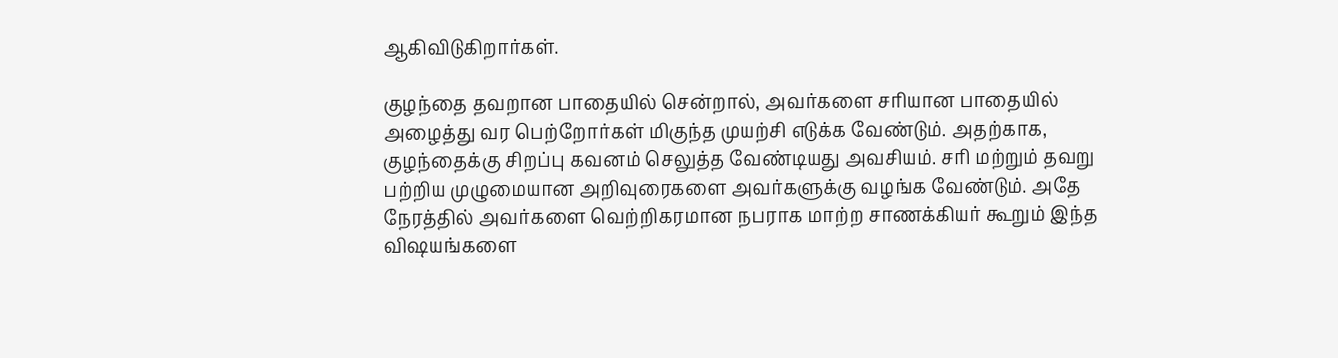ஆகிவிடுகிறார்கள்.

குழந்தை தவறான பாதையில் சென்றால், அவர்களை சரியான பாதையில் அழைத்து வர பெற்றோர்கள் மிகுந்த முயற்சி எடுக்க வேண்டும். அதற்காக, குழந்தைக்கு சிறப்பு கவனம் செலுத்த வேண்டியது அவசியம். சரி மற்றும் தவறு பற்றிய முழுமையான அறிவுரைகளை அவர்களுக்கு வழங்க வேண்டும். அதே நேரத்தில் அவர்களை வெற்றிகரமான நபராக மாற்ற சாணக்கியர் கூறும் இந்த விஷயங்களை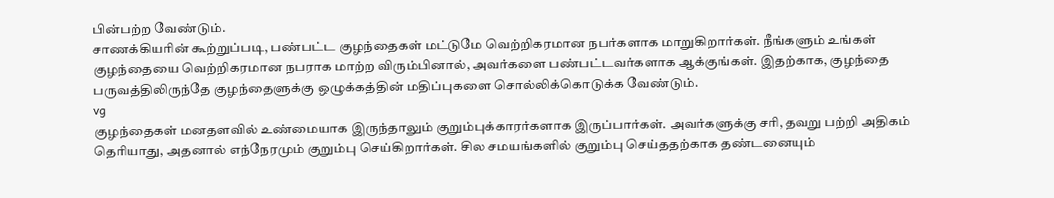பின்பற்ற வேண்டும்.
சாணக்கியரின் கூற்றுப்படி, பண்பட்ட குழந்தைகள் மட்டுமே வெற்றிகரமான நபர்களாக மாறுகிறார்கள். நீங்களும் உங்கள் குழந்தையை வெற்றிகரமான நபராக மாற்ற விரும்பினால், அவர்களை பண்பட்டவர்களாக ஆக்குங்கள். இதற்காக, குழந்தை பருவத்திலிருந்தே குழந்தைளுக்கு ஒழுக்கத்தின் மதிப்புகளை சொல்லிக்கொடுக்க வேண்டும்.
vg
குழந்தைகள் மனதளவில் உண்மையாக இருந்தாலும் குறும்புக்காரர்களாக இருப்பார்கள். அவர்களுக்கு சரி, தவறு பற்றி அதிகம் தெரியாது, அதனால் எந்நேரமும் குறும்பு செய்கிறார்கள். சில சமயங்களில் குறும்பு செய்ததற்காக தண்டனையும்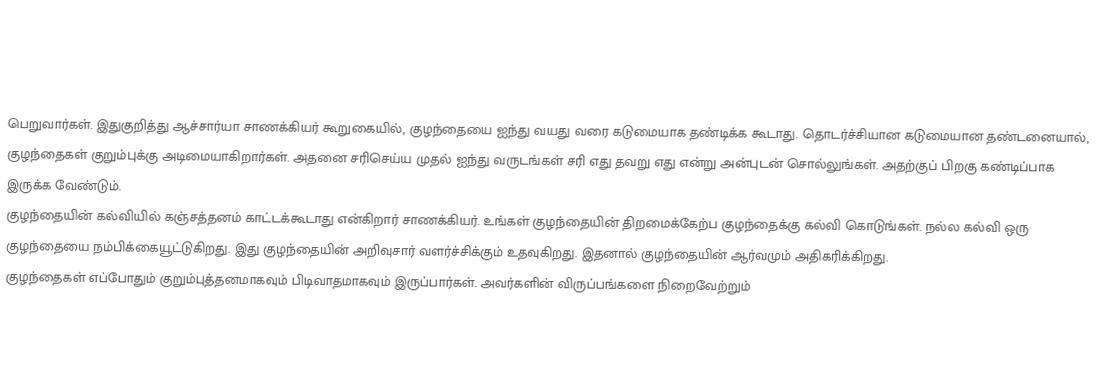பெறுவார்கள். இதுகுறித்து ஆச்சார்யா சாணக்கியர் கூறுகையில், குழந்தையை ஐந்து வயது வரை கடுமையாக தண்டிக்க கூடாது. தொடர்ச்சியான கடுமையான தண்டனையால், குழந்தைகள் குறும்புக்கு அடிமையாகிறார்கள். அதனை சரிசெய்ய முதல் ஐந்து வருடங்கள் சரி எது தவறு எது என்று அன்புடன் சொல்லுங்கள். அதற்குப் பிறகு கண்டிப்பாக இருக்க வேண்டும்.
குழந்தையின் கல்வியில் கஞ்சத்தனம் காட்டக்கூடாது என்கிறார் சாணக்கியர். உங்கள் குழந்தையின் திறமைக்கேற்ப குழந்தைக்கு கல்வி கொடுங்கள். நல்ல கல்வி ஒரு குழந்தையை நம்பிக்கையூட்டுகிறது. இது குழந்தையின் அறிவுசார் வளர்ச்சிக்கும் உதவுகிறது. இதனால் குழந்தையின் ஆர்வமும் அதிகரிக்கிறது.
குழந்தைகள் எப்போதும் குறும்புத்தனமாகவும் பிடிவாதமாகவும் இருப்பார்கள். அவர்களின் விருப்பங்களை நிறைவேற்றும்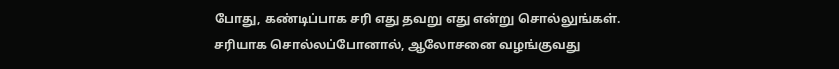போது, கண்டிப்பாக சரி எது தவறு எது என்று சொல்லுங்கள். சரியாக சொல்லப்போனால், ஆலோசனை வழங்குவது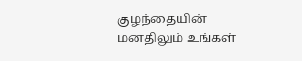குழந்தையின் மனதிலும் உங்கள்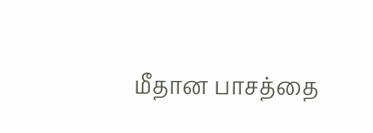மீதான பாசத்தை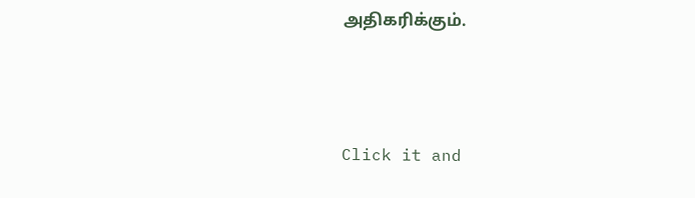அதிகரிக்கும்.



Click it and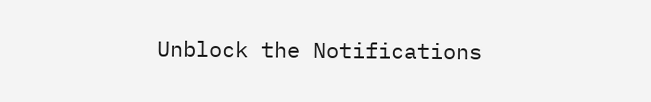Unblock the Notifications